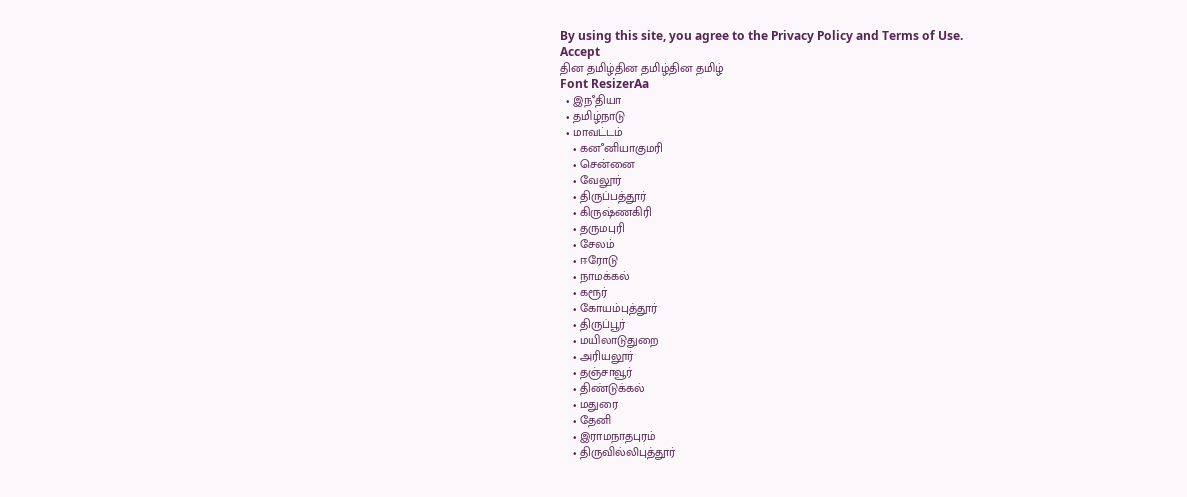By using this site, you agree to the Privacy Policy and Terms of Use.
Accept
தின தமிழ்தின தமிழ்தின தமிழ்
Font ResizerAa
  • இநஂதியா
  • தமிழ்நாடு
  • மாவட்டம்
    • கனஂனியாகுமரி
    • சென்னை
    • வேலூர்
    • திருப்பத்தூர்
    • கிருஷ்ணகிரி
    • தருமபுரி
    • சேலம்
    • ஈரோடு
    • நாமக்கல்
    • கரூர்
    • கோயம்புத்தூர்
    • திருப்பூர்
    • மயிலாடுதுறை
    • அரியலூர்
    • தஞ்சாவூர்
    • திண்டுக்கல்
    • மதுரை
    • தேனி
    • இராமநாதபுரம்
    • திருவில்லிபுத்தூர்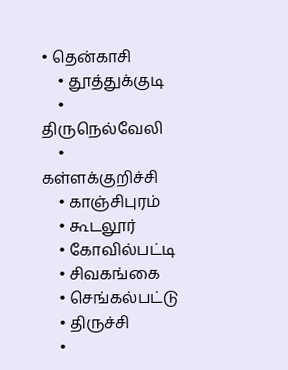• தென்காசி
    • தூத்துக்குடி
    • திருநெல்வேலி
    • கள்ளக்குறிச்சி
    • காஞ்சிபுரம்
    • கூடலூர்
    • கோவில்பட்டி
    • சிவகங்கை
    • செங்கல்பட்டு
    • திருச்சி
    •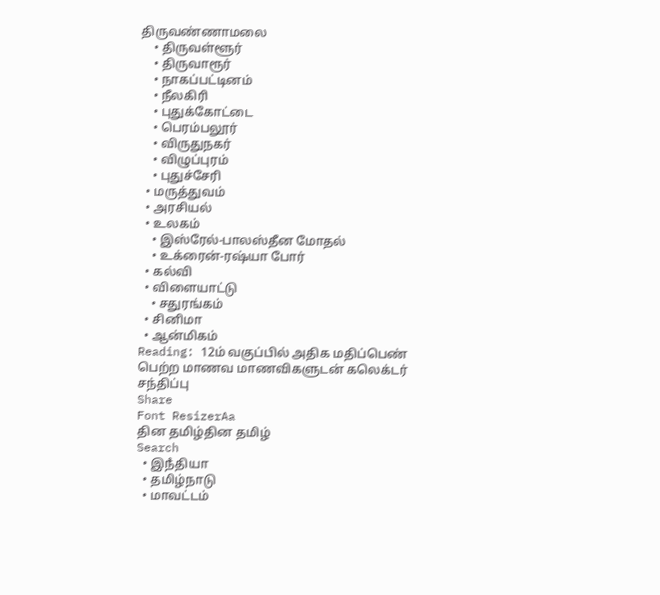திருவண்ணாமலை
    • திருவள்ளூர்
    • திருவாரூர்
    • நாகப்பட்டினம்
    • நீலகிரி
    • புதுக்கோட்டை
    • பெரம்பலூர்
    • விருதுநகர்
    • விழுப்புரம்
    • புதுச்சேரி
  • மருத்துவம்
  • அரசியல்
  • உலகம்
    • இஸ்ரேல்-பாலஸ்தீன மோதல்
    • உக்ரைன்-ரஷ்யா போர்
  • கல்வி
  • விளையாட்டு
    • சதுரங்கம்
  • சினிமா
  • ஆன்மிகம்
Reading: 12ம் வகுப்பில் அதிக மதிப்பெண் பெற்ற மாணவ மாணவிகளுடன் கலெக்டர் சந்திப்பு
Share
Font ResizerAa
தின தமிழ்தின தமிழ்
Search
  • இநஂதியா
  • தமிழ்நாடு
  • மாவட்டம்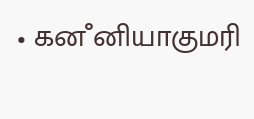• கனஂனியாகுமரி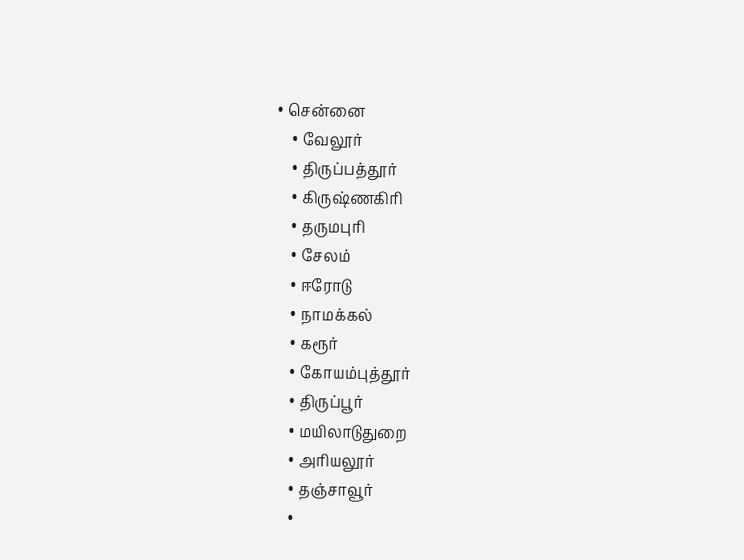• சென்னை
    • வேலூர்
    • திருப்பத்தூர்
    • கிருஷ்ணகிரி
    • தருமபுரி
    • சேலம்
    • ஈரோடு
    • நாமக்கல்
    • கரூர்
    • கோயம்புத்தூர்
    • திருப்பூர்
    • மயிலாடுதுறை
    • அரியலூர்
    • தஞ்சாவூர்
    •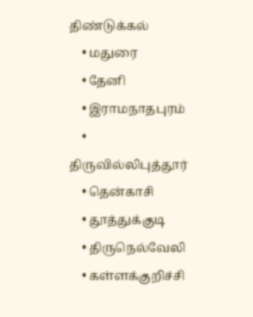திண்டுக்கல்
    • மதுரை
    • தேனி
    • இராமநாதபுரம்
    • திருவில்லிபுத்தூர்
    • தென்காசி
    • தூத்துக்குடி
    • திருநெல்வேலி
    • கள்ளக்குறிச்சி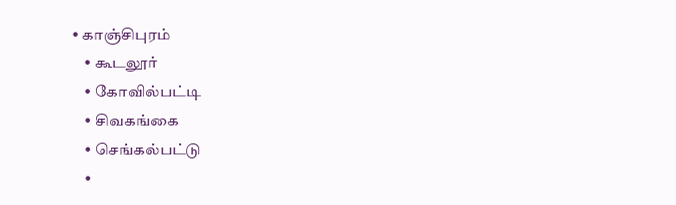• காஞ்சிபுரம்
    • கூடலூர்
    • கோவில்பட்டி
    • சிவகங்கை
    • செங்கல்பட்டு
    •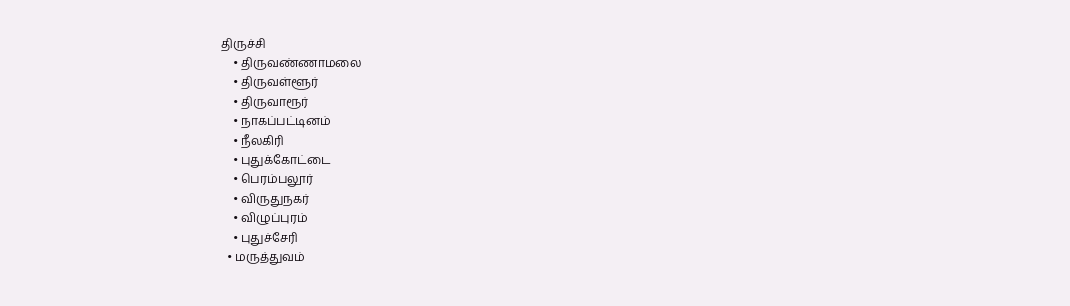திருச்சி
    • திருவண்ணாமலை
    • திருவள்ளூர்
    • திருவாரூர்
    • நாகப்பட்டினம்
    • நீலகிரி
    • புதுக்கோட்டை
    • பெரம்பலூர்
    • விருதுநகர்
    • விழுப்புரம்
    • புதுச்சேரி
  • மருத்துவம்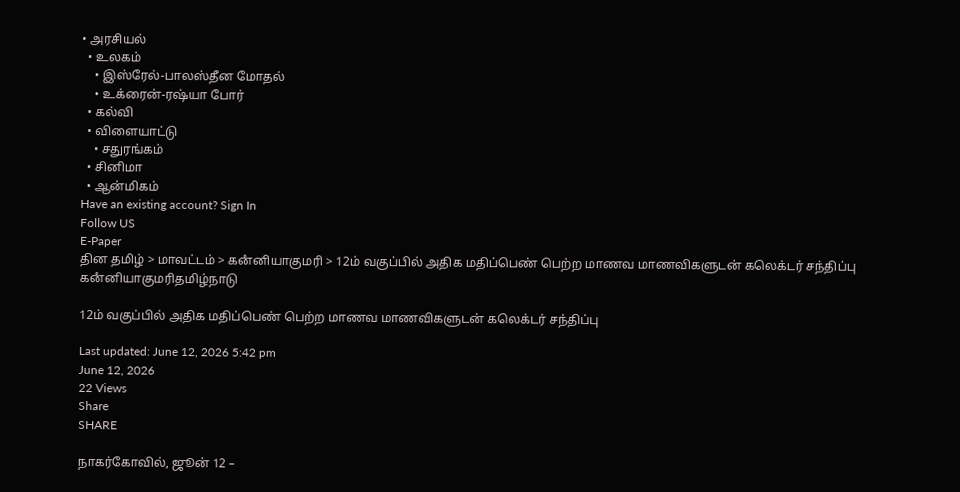• அரசியல்
  • உலகம்
    • இஸ்ரேல்-பாலஸ்தீன மோதல்
    • உக்ரைன்-ரஷ்யா போர்
  • கல்வி
  • விளையாட்டு
    • சதுரங்கம்
  • சினிமா
  • ஆன்மிகம்
Have an existing account? Sign In
Follow US
E-Paper
தின தமிழ் > மாவட்டம் > கனஂனியாகுமரி > 12ம் வகுப்பில் அதிக மதிப்பெண் பெற்ற மாணவ மாணவிகளுடன் கலெக்டர் சந்திப்பு
கனஂனியாகுமரிதமிழ்நாடு

12ம் வகுப்பில் அதிக மதிப்பெண் பெற்ற மாணவ மாணவிகளுடன் கலெக்டர் சந்திப்பு

Last updated: June 12, 2026 5:42 pm
June 12, 2026
22 Views
Share
SHARE

நாகர்கோவில், ஜூன் 12 –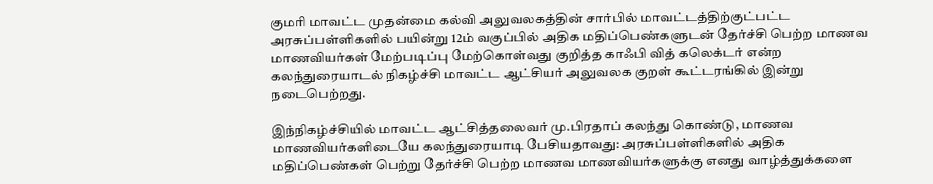குமரி மாவட்ட முதன்மை கல்வி அலுவலகத்தின் சார்பில் மாவட்டத்திற்குட்பட்ட அரசுப்பள்ளிகளில் பயின்று 12ம் வகுப்பில் அதிக மதிப்பெண்களுடன் தேர்ச்சி பெற்ற மாணவ மாணவியர்கள் மேற்படிப்பு மேற்கொள்வது குறித்த காஃபி வித் கலெக்டர் என்ற கலந்துரையாடல் நிகழ்ச்சி மாவட்ட ஆட்சியர் அலுவலக குறள் கூட்டரங்கில் இன்று நடைபெற்றது.

இந்நிகழ்ச்சியில் மாவட்ட ஆட்சித்தலைவர் மு.பிரதாப் கலந்து கொண்டு, மாணவ மாணவியர்களிடையே கலந்துரையாடி பேசியதாவது: அரசுப்பள்ளிகளில் அதிக மதிப்பெண்கள் பெற்று தேர்ச்சி பெற்ற மாணவ மாணவியர்களுக்கு எனது வாழ்த்துக்களை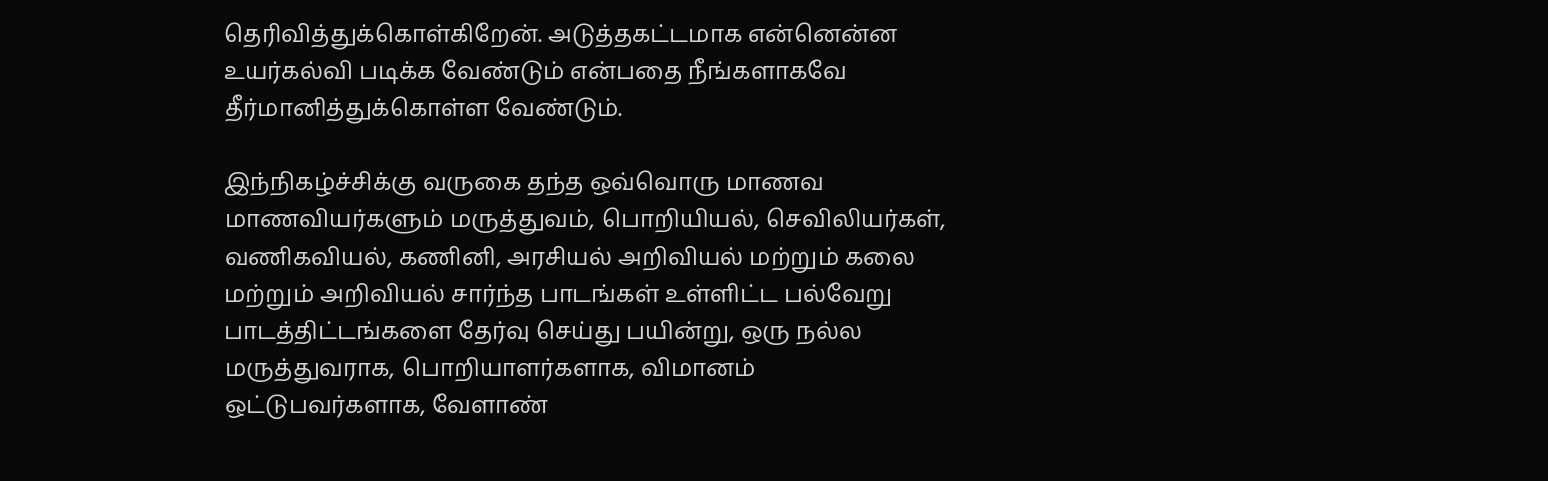தெரிவித்துக்கொள்கிறேன். அடுத்தகட்டமாக என்னென்ன உயர்கல்வி படிக்க வேண்டும் என்பதை நீங்களாகவே தீர்மானித்துக்கொள்ள வேண்டும்.

இந்நிகழ்ச்சிக்கு வருகை தந்த ஒவ்வொரு மாணவ மாணவியர்களும் மருத்துவம், பொறியியல், செவிலியர்கள், வணிகவியல், கணினி, அரசியல் அறிவியல் மற்றும் கலை மற்றும் அறிவியல் சார்ந்த பாடங்கள் உள்ளிட்ட பல்வேறு பாடத்திட்டங்களை தேர்வு செய்து பயின்று, ஒரு நல்ல மருத்துவராக, பொறியாளர்களாக, விமானம் ஒட்டுபவர்களாக, வேளாண்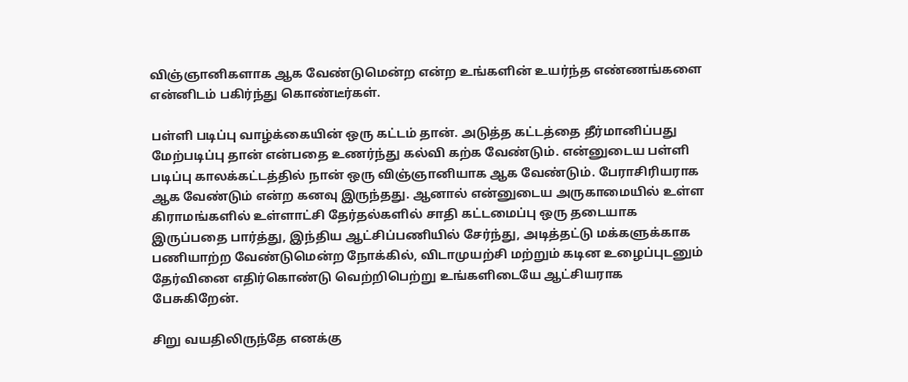விஞ்ஞானிகளாக ஆக வேண்டுமென்ற என்ற உங்களின் உயர்ந்த எண்ணங்களை என்னிடம் பகிர்ந்து கொண்டீர்கள்.

பள்ளி படிப்பு வாழ்க்கையின் ஒரு கட்டம் தான். அடுத்த கட்டத்தை தீர்மானிப்பது மேற்படிப்பு தான் என்பதை உணர்ந்து கல்வி கற்க வேண்டும். என்னுடைய பள்ளி படிப்பு காலக்கட்டத்தில் நான் ஒரு விஞ்ஞானியாக ஆக வேண்டும். பேராசிரியராக ஆக வேண்டும் என்ற கனவு இருந்தது. ஆனால் என்னுடைய அருகாமையில் உள்ள கிராமங்களில் உள்ளாட்சி தேர்தல்களில் சாதி கட்டமைப்பு ஒரு தடையாக இருப்பதை பார்த்து, இந்திய ஆட்சிப்பணியில் சேர்ந்து, அடித்தட்டு மக்களுக்காக பணியாற்ற வேண்டுமென்ற நோக்கில், விடாமுயற்சி மற்றும் கடின உழைப்புடனும் தேர்வினை எதிர்கொண்டு வெற்றிபெற்று உங்களிடையே ஆட்சியராக பேசுகிறேன்.

சிறு வயதிலிருந்தே எனக்கு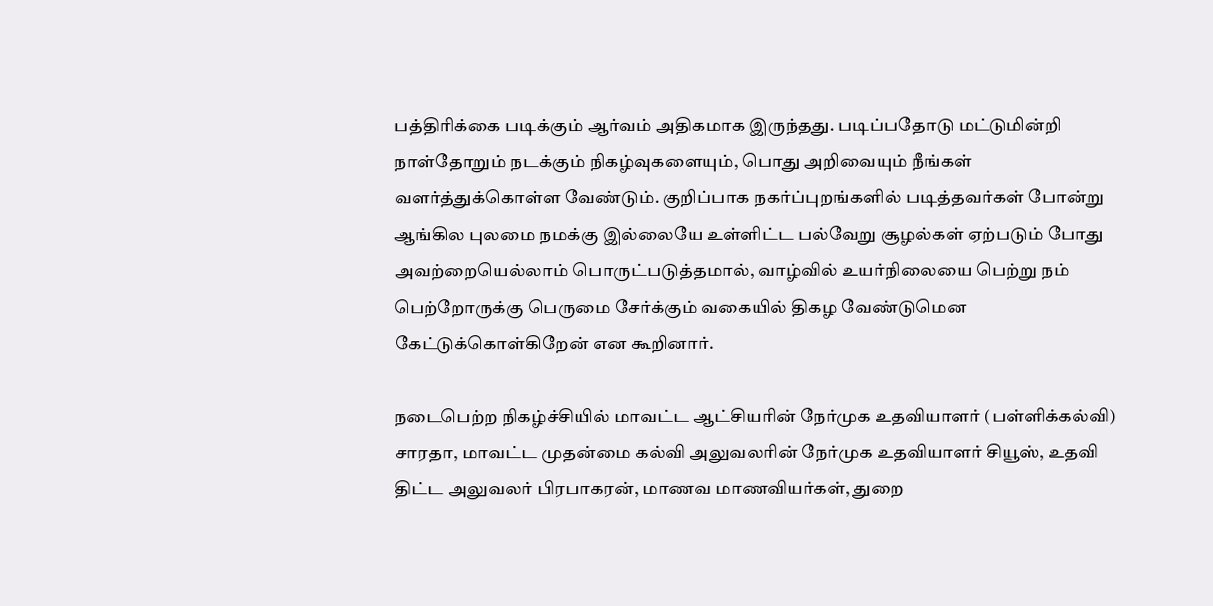பத்திரிக்கை படிக்கும் ஆர்வம் அதிகமாக இருந்தது. படிப்பதோடு மட்டுமின்றி நாள்தோறும் நடக்கும் நிகழ்வுகளையும், பொது அறிவையும் நீங்கள் வளர்த்துக்கொள்ள வேண்டும். குறிப்பாக நகர்ப்புறங்களில் படித்தவர்கள் போன்று ஆங்கில புலமை நமக்கு இல்லையே உள்ளிட்ட பல்வேறு சூழல்கள் ஏற்படும் போது அவற்றையெல்லாம் பொருட்படுத்தமால், வாழ்வில் உயர்நிலையை பெற்று நம் பெற்றோருக்கு பெருமை சேர்க்கும் வகையில் திகழ வேண்டுமென கேட்டுக்கொள்கிறேன் என கூறினார்.

நடைபெற்ற நிகழ்ச்சியில் மாவட்ட ஆட்சியரின் நேர்முக உதவியாளர் (பள்ளிக்கல்வி) சாரதா, மாவட்ட முதன்மை கல்வி அலுவலரின் நேர்முக உதவியாளர் சியூஸ், உதவி திட்ட அலுவலர் பிரபாகரன், மாணவ மாணவியர்கள், துறை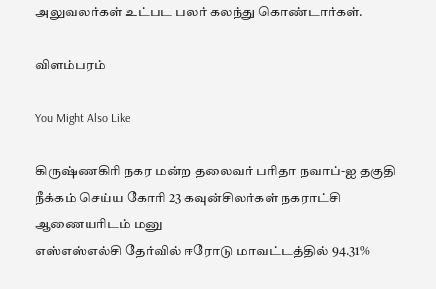அலுவலர்கள் உட்பட பலர் கலந்து கொண்டார்கள்.

விளம்பரம்

You Might Also Like

கிருஷ்ணகிரி நகர மன்ற தலைவர் பரிதா நவாப்-ஐ தகுதி நீக்கம் செய்ய கோரி 23 கவுன்சிலர்கள் நகராட்சி ஆணையரிடம் மனு
எஸ்எஸ்எல்சி தேர்வில் ஈரோடு மாவட்டத்தில் 94.31%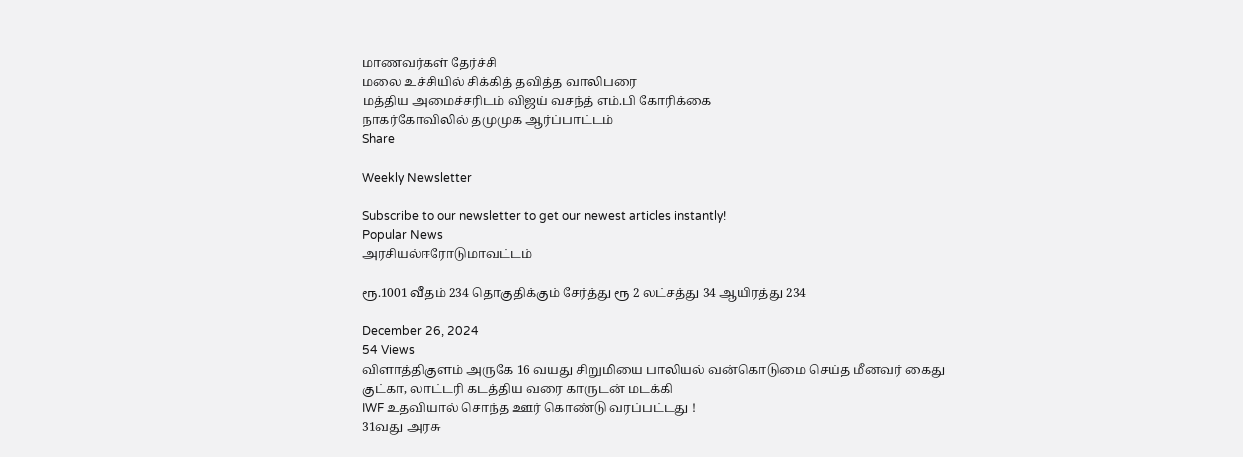மாணவர்கள் தேர்ச்சி
மலை உச்சியில் சிக்கித் தவித்த வாலிபரை
மத்திய அமைச்சரிடம் விஜய் வசந்த் எம்.பி கோரிக்கை
நாகர்கோவிலில் தமுமுக ஆர்ப்பாட்டம்
Share

Weekly Newsletter

Subscribe to our newsletter to get our newest articles instantly!
Popular News
அரசியல்ஈரோடுமாவட்டம்

ரூ.1001 வீதம் 234 தொகுதிக்கும் சேர்த்து ரூ 2 லட்சத்து 34 ஆயிரத்து 234

December 26, 2024
54 Views
விளாத்திகுளம் அருகே 16 வயது சிறுமியை பாலியல் வன்கொடுமை செய்த மீனவர் கைது
குட்கா, லாட்டரி கடத்திய வரை காருடன் மடக்கி
IWF உதவியால் சொந்த ஊர் கொண்டு வரப்பட்டது !
31வது அரசு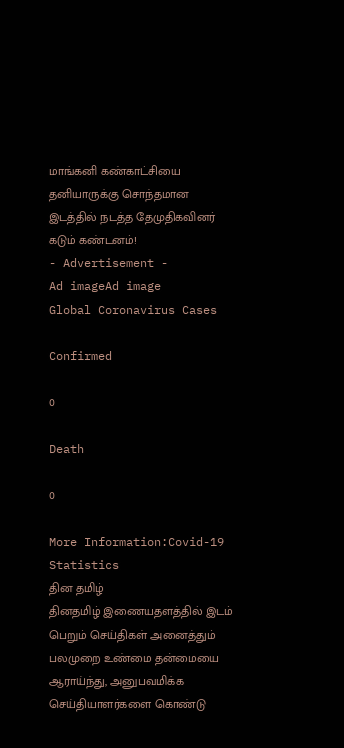மாங்கனி கண்காட்சியை தனியாருக்கு சொந்தமான இடத்தில் நடத்த தேமுதிகவினர் கடும் கண்டனம்!
- Advertisement -
Ad imageAd image
Global Coronavirus Cases

Confirmed

0

Death

0

More Information:Covid-19 Statistics
தின தமிழ்
தினதமிழ் இணையதளத்தில் இடம் பெறும் செய்திகள் அனைத்தும் பலமுறை உண்மை தன்மையை ஆராய்ந்து, அனுபவமிக்க செய்தியாளர்களை கொண்டு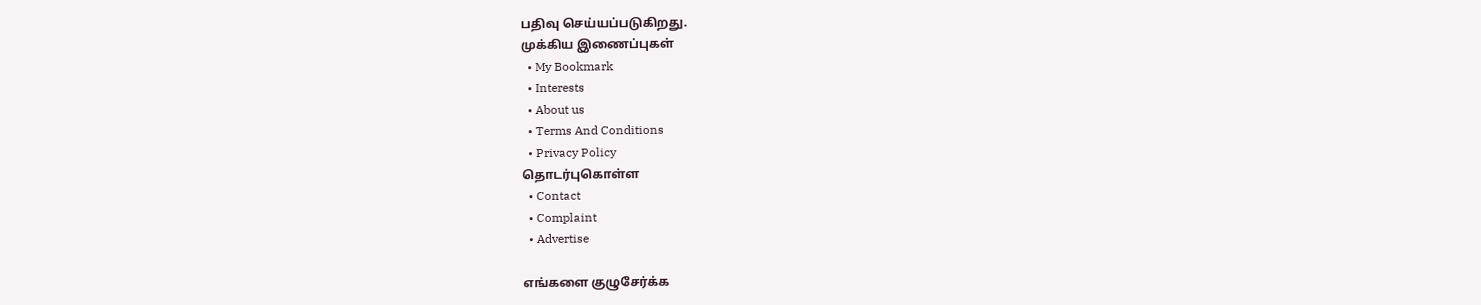பதிவு செய்யப்படுகிறது.
முக்கிய இணைப்புகள்
  • My Bookmark
  • Interests
  • About us
  • Terms And Conditions
  • Privacy Policy
தொடர்புகொள்ள
  • Contact
  • Complaint
  • Advertise

எங்களை குழுசேர்க்க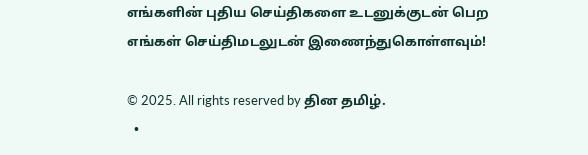எங்களின் புதிய செய்திகளை உடனுக்குடன் பெற எங்கள் செய்திமடலுடன் இணைந்துகொள்ளவும்!

© 2025. All rights reserved by தின தமிழ்.
  •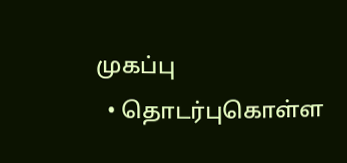முகப்பு
  • தொடர்புகொள்ள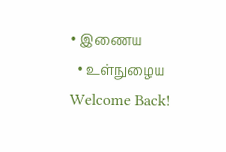• இணைய
  • உள்நுழைய
Welcome Back!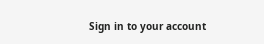Sign in to your account